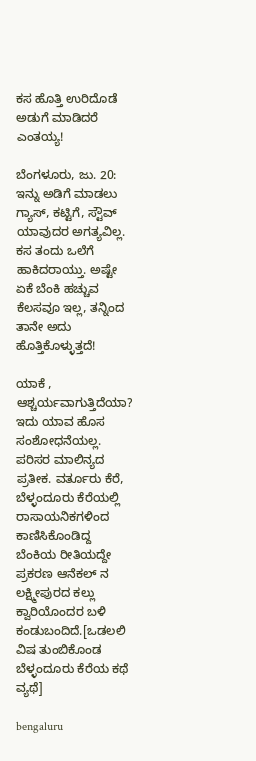ಕಸ ಹೊತ್ತಿ ಉರಿದೊಡೆ ಅಡುಗೆ ಮಾಡಿದರೆ ಎಂತಯ್ಯ!

ಬೆಂಗಳೂರು, ಜು. 20: ಇನ್ನು ಅಡಿಗೆ ಮಾಡಲು ಗ್ಯಾಸ್, ಕಟ್ಟಿಗೆ, ಸ್ಟೌವ್ ಯಾವುದರ ಅಗತ್ಯವಿಲ್ಲ. ಕಸ ತಂದು ಒಲೆಗೆ ಹಾಕಿದರಾಯ್ತು. ಅಷ್ಟೇ ಏಕೆ ಬೆಂಕಿ ಹಚ್ಚುವ ಕೆಲಸವೂ ಇಲ್ಲ, ತನ್ನಿಂದ ತಾನೇ ಅದು ಹೊತ್ತಿಕೊಳ್ಳುತ್ತದೆ!

ಯಾಕೆ , ಆಶ್ಚರ್ಯವಾಗುತ್ತಿದೆಯಾ? ಇದು ಯಾವ ಹೊಸ ಸಂಶೋಧನೆಯಲ್ಲ. ಪರಿಸರ ಮಾಲಿನ್ಯದ ಪ್ರತೀಕ. ವರ್ತೂರು ಕೆರೆ, ಬೆಳ್ಳಂದೂರು ಕೆರೆಯಲ್ಲಿ ರಾಸಾಯನಿಕಗಳಿಂದ ಕಾಣಿಸಿಕೊಂಡಿದ್ದ ಬೆಂಕಿಯ ರೀತಿಯದ್ದೇ ಪ್ರಕರಣ ಆನೆಕಲ್ ನ ಲಕ್ಷ್ಮೀಪುರದ ಕಲ್ಲು ಕ್ವಾರಿಯೊಂದರ ಬಳಿ ಕಂಡುಬಂದಿದೆ.[ಒಡಲಲಿ ವಿಷ ತುಂಬಿಕೊಂಡ ಬೆಳ್ಳಂದೂರು ಕೆರೆಯ ಕಥೆ ವ್ಯಥೆ]

bengaluru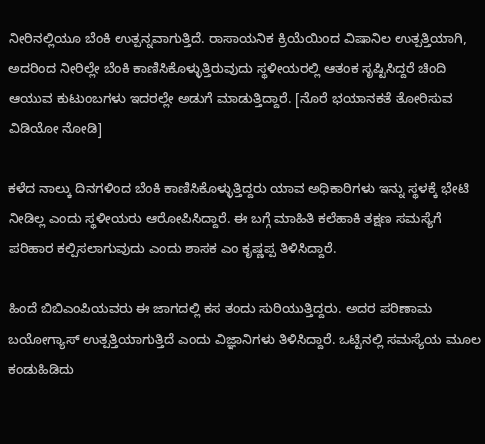ನೀರಿನಲ್ಲಿಯೂ ಬೆಂಕಿ ಉತ್ಪನ್ನವಾಗುತ್ತಿದೆ. ರಾಸಾಯನಿಕ ಕ್ರಿಯೆಯಿಂದ ವಿಷಾನಿಲ ಉತ್ಪತ್ತಿಯಾಗಿ, ಅದರಿಂದ ನೀರಿಲ್ಲೇ ಬೆಂಕಿ ಕಾಣಿಸಿಕೊಳ್ಳುತ್ತಿರುವುದು ಸ್ಥಳೀಯರಲ್ಲಿ ಆತಂಕ ಸೃಷ್ಟಿಸಿದ್ದರೆ ಚಿಂದಿ ಆಯುವ ಕುಟುಂಬಗಳು ಇದರಲ್ಲೇ ಅಡುಗೆ ಮಾಡುತ್ತಿದ್ದಾರೆ. [ನೊರೆ ಭಯಾನಕತೆ ತೋರಿಸುವ ವಿಡಿಯೋ ನೋಡಿ]

ಕಳೆದ ನಾಲ್ಕು ದಿನಗಳಿಂದ ಬೆಂಕಿ ಕಾಣಿಸಿಕೊಳ್ಳುತ್ತಿದ್ದರು ಯಾವ ಅಧಿಕಾರಿಗಳು ಇನ್ನು ಸ್ಥಳಕ್ಕೆ ಭೇಟಿ ನೀಡಿಲ್ಲ ಎಂದು ಸ್ಥಳೀಯರು ಆರೋಪಿಸಿದ್ದಾರೆ. ಈ ಬಗ್ಗೆ ಮಾಹಿತಿ ಕಲೆಹಾಕಿ ತಕ್ಷಣ ಸಮಸ್ಯೆಗೆ ಪರಿಹಾರ ಕಲ್ಪಿಸಲಾಗುವುದು ಎಂದು ಶಾಸಕ ಎಂ ಕೃಷ್ಣಪ್ಪ ತಿಳಿಸಿದ್ದಾರೆ.

ಹಿಂದೆ ಬಿಬಿಎಂಪಿಯವರು ಈ ಜಾಗದಲ್ಲಿ ಕಸ ತಂದು ಸುರಿಯುತ್ತಿದ್ದರು. ಅದರ ಪರಿಣಾಮ ಬಯೋಗ್ಯಾಸ್ ಉತ್ಪತ್ತಿಯಾಗುತ್ತಿದೆ ಎಂದು ವಿಜ್ಞಾನಿಗಳು ತಿಳಿಸಿದ್ದಾರೆ. ಒಟ್ಟಿನಲ್ಲಿ ಸಮಸ್ಯೆಯ ಮೂಲ ಕಂಡುಹಿಡಿದು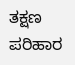ತಕ್ಷಣ ಪರಿಹಾರ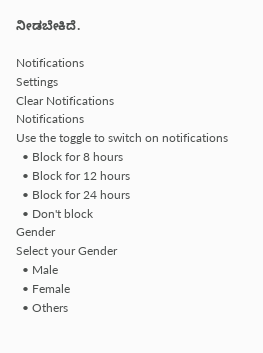ನೀಡಬೇಕಿದೆ.

Notifications
Settings
Clear Notifications
Notifications
Use the toggle to switch on notifications
  • Block for 8 hours
  • Block for 12 hours
  • Block for 24 hours
  • Don't block
Gender
Select your Gender
  • Male
  • Female
  • Others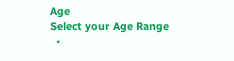Age
Select your Age Range
  •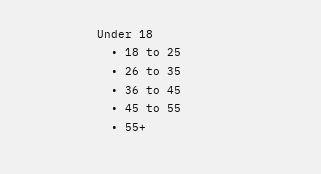Under 18
  • 18 to 25
  • 26 to 35
  • 36 to 45
  • 45 to 55
  • 55+